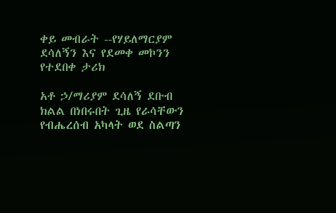ቀይ መብራት --የሃይለማርያም ደሳለኝን እና የደመቀ መኮንን የተደበቀ ታሪክ

አቶ ኃ/ማሪያም ደሳለኝ ደቡብ ክልል በነበሩበት ጊዜ የራሳቸውን የብሔረሰብ አካላት ወደ ስልጣን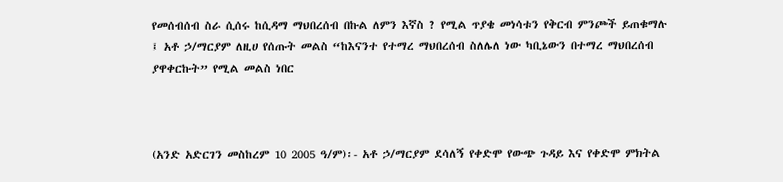የመሰብሰብ ስራ ሲሰሩ ከሲዳማ ማህበረሰብ በኩል ለምን እኛስ ? የሚል ጥያቄ መነሳቱን የቅርብ ምንጮች ይጠቁማሉ ፤ አቶ ኃ/ማርያም ለዚሀ የሰጡት መልስ “ከእናንተ የተማረ ማህበረሰብ ስለሌለ ነው ካቢኔውን በተማረ ማህበረሰብ ያዋቀርኩት” የሚል መልስ ነበር



(አንድ አድርገን መስከረም 10 2005 ዓ/ም)፡- አቶ ኃ/ማርያም ደሳለኝ የቀድሞ የውጭ ጉዳይ እና የቀድሞ ምክትል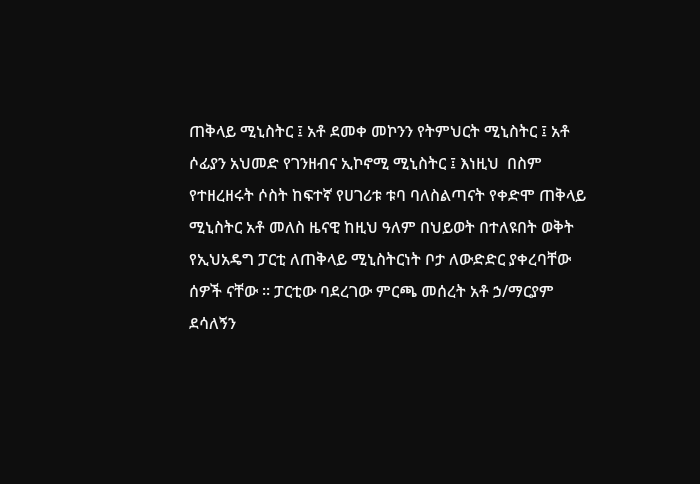ጠቅላይ ሚኒስትር ፤ አቶ ደመቀ መኮንን የትምህርት ሚኒስትር ፤ አቶ ሶፊያን አህመድ የገንዘብና ኢኮኖሚ ሚኒስትር ፤ እነዚህ  በስም የተዘረዘሩት ሶስት ከፍተኛ የሀገሪቱ ቱባ ባለስልጣናት የቀድሞ ጠቅላይ ሚኒስትር አቶ መለስ ዜናዊ ከዚህ ዓለም በህይወት በተለዩበት ወቅት የኢህአዴግ ፓርቲ ለጠቅላይ ሚኒስትርነት ቦታ ለውድድር ያቀረባቸው ሰዎች ናቸው ፡፡ ፓርቲው ባደረገው ምርጫ መሰረት አቶ ኃ/ማርያም ደሳለኝን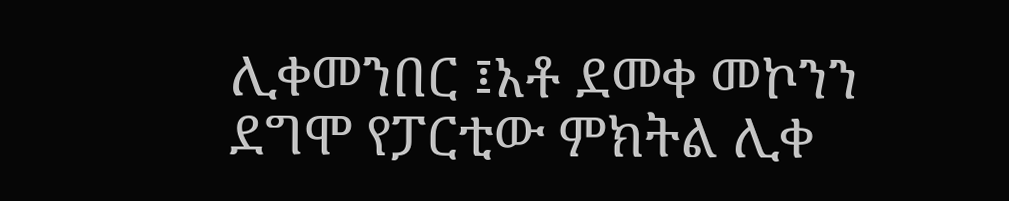ሊቀመንበር ፤አቶ ደመቀ መኮንን ደግሞ የፓርቲው ምክትል ሊቀ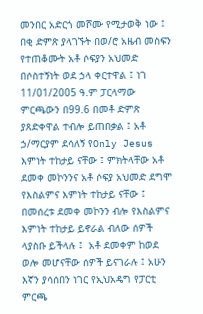መንበር አድርጎ መሾሙ የሚታወቅ ነው ፤ በቂ ድምጽ ያላገኙት በወ/ሮ አዜብ መስፍን የተጠቆሙት አቶ ሶፍያን አህመድ በሶስተኝነት ወደ ኃላ ቀርተዋል ፤ ነገ 11/01/2005 ዓ.ም ፓርላማው ምርጫውን በ99.6 በመቶ ድምጽ ያጸድቀዋል ተብሎ ይጠበቃል ፤ አቶ ኃ/ማርያም ደሳለኝ የOnly Jesus እምነት ተከታይ ናቸው ፤ ምክትላቸው አቶ ደመቀ መኮንንና አቶ ሶፍያ አህመድ ደግሞ የእስልምና እምነት ተከታይ ናቸው ፤ በመሰረቱ ደመቀ መኮንን ብሎ የእስልምና እምነት ተከታይ ይኖራል ብለው ሰዎች ላያስቡ ይችላሉ ፤  አቶ ደመቀም ከወደ ወሎ መሆናቸው ሰዎች ይናገራሉ ፤ አሁን እኛን ያሳሰበን ነገር የኢህአዴግ የፓርቲ ምርጫ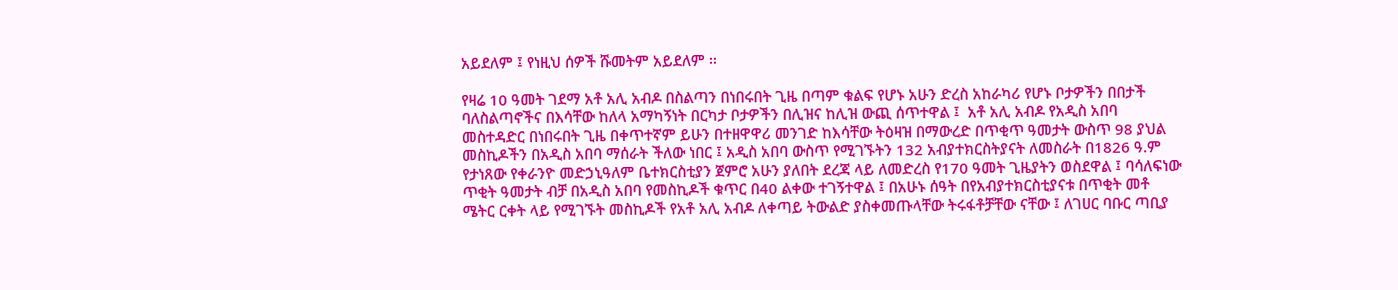አይደለም ፤ የነዚህ ሰዎች ሹመትም አይደለም ፡፡

የዛሬ 10 ዓመት ገደማ አቶ አሊ አብዶ በስልጣን በነበሩበት ጊዜ በጣም ቁልፍ የሆኑ አሁን ድረስ አከራካሪ የሆኑ ቦታዎችን በበታች ባለስልጣኖችና በእሳቸው ከለላ አማካኝነት በርካታ ቦታዎችን በሊዝና ከሊዝ ውጪ ሰጥተዋል ፤  አቶ አሊ አብዶ የአዲስ አበባ መስተዳድር በነበሩበት ጊዜ በቀጥተኛም ይሁን በተዘዋዋሪ መንገድ ከእሳቸው ትዕዛዝ በማውረድ በጥቂጥ ዓመታት ውስጥ 98 ያህል መስኪዶችን በአዲስ አበባ ማሰራት ችለው ነበር ፤ አዲስ አበባ ውስጥ የሚገኙትን 132 አብያተክርስትያናት ለመስራት በ1826 ዓ.ም የታነጸው የቀራንዮ መድኃኒዓለም ቤተክርስቲያን ጀምሮ አሁን ያለበት ደረጃ ላይ ለመድረስ የ170 ዓመት ጊዜያትን ወስደዋል ፤ ባሳለፍነው ጥቂት ዓመታት ብቻ በአዲስ አበባ የመስኪዶች ቁጥር በ40 ልቀው ተገኝተዋል ፤ በአሁኑ ሰዓት በየአብያተክርስቲያናቱ በጥቂት መቶ ሜትር ርቀት ላይ የሚገኙት መስኪዶች የአቶ አሊ አብዶ ለቀጣይ ትውልድ ያስቀመጡላቸው ትሩፋቶቻቸው ናቸው ፤ ለገሀር ባቡር ጣቢያ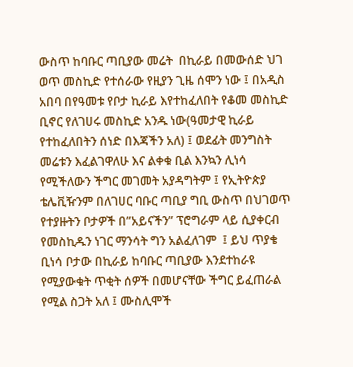ውስጥ ከባቡር ጣቢያው መሬት  በኪራይ በመውሰድ ህገ ወጥ መስኪድ የተሰራው የዚያን ጊዜ ሰሞን ነው ፤ በአዲስ አበባ በየዓመቱ የቦታ ኪራይ እየተከፈለበት የቆመ መስኪድ ቢኖር የለገሀሩ መስኪድ አንዱ ነው(ዓመታዊ ኪራይ የተከፈለበትን ሰነድ በእጃችን አለ) ፤ ወደፊት መንግስት መሬቱን እፈልገዋለሁ እና ልቀቁ ቢል እንኳን ሊነሳ የሚችለውን ችግር መገመት አያዳግትም ፤ የኢትዮጵያ ቴሌቪዥንም በለገሀር ባቡር ጣቢያ ግቢ ውስጥ በህገወጥ የተያዙትን ቦታዎች በ”አይናችን” ፕሮግራም ላይ ሲያቀርብ የመስኪዱን ነገር ማንሳት ግን አልፈለገም  ፤ ይህ ጥያቄ ቢነሳ ቦታው በኪራይ ከባቡር ጣቢያው እንደተከራዩ የሚያውቁት ጥቂት ሰዎች በመሆናቸው ችግር ይፈጠራል የሚል ስጋት አለ ፤ ሙስሊሞች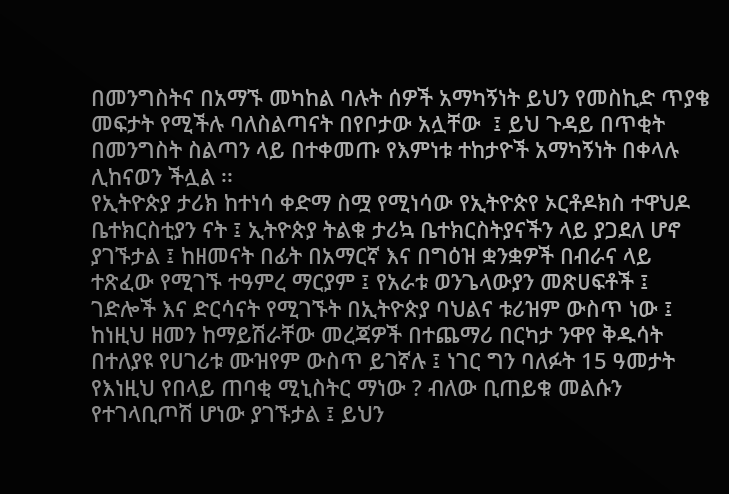በመንግስትና በአማኙ መካከል ባሉት ሰዎች አማካኝነት ይህን የመስኪድ ጥያቄ መፍታት የሚችሉ ባለስልጣናት በየቦታው አሏቸው  ፤ ይህ ጉዳይ በጥቂት በመንግስት ስልጣን ላይ በተቀመጡ የእምነቱ ተከታዮች አማካኝነት በቀላሉ ሊከናወን ችሏል ፡፡
የኢትዮጵያ ታሪክ ከተነሳ ቀድማ ስሟ የሚነሳው የኢትዮጵየ ኦርቶዶክስ ተዋህዶ ቤተክርስቲያን ናት ፤ ኢትዮጵያ ትልቁ ታሪኳ ቤተክርስትያናችን ላይ ያጋደለ ሆኖ ያገኙታል ፤ ከዘመናት በፊት በአማርኛ እና በግዕዝ ቋንቋዎች በብራና ላይ ተጽፈው የሚገኙ ተዓምረ ማርያም ፤ የአራቱ ወንጌላውያን መጽሀፍቶች ፤ ገድሎች እና ድርሳናት የሚገኙት በኢትዮጵያ ባህልና ቱሪዝም ውስጥ ነው ፤ ከነዚህ ዘመን ከማይሽራቸው መረጃዎች በተጨማሪ በርካታ ንዋየ ቅዱሳት በተለያዩ የሀገሪቱ ሙዝየም ውስጥ ይገኛሉ ፤ ነገር ግን ባለፉት 15 ዓመታት የእነዚህ የበላይ ጠባቂ ሚኒስትር ማነው ? ብለው ቢጠይቁ መልሱን የተገላቢጦሽ ሆነው ያገኙታል ፤ ይህን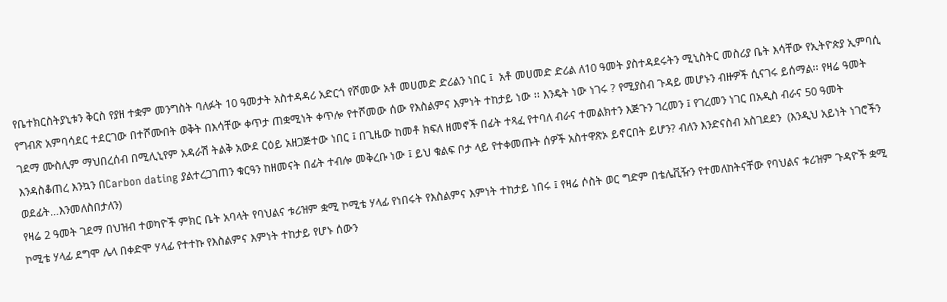የቤተክርስትያኒቱን ቅርስ የያዘ ተቋም መንግስት ባለፉት 10 ዓመታት አስተዳዳሪ አድርጎ የሾመው አቶ መሀመድ ድሪልን ነበር ፤  አቶ መሀመድ ድሪል ለ10 ዓመት ያስተዳደሩትን ሚኒስትር መስሪያ ቤት እሳቸው የኢትዮጵያ ኢምባሲ የግብጽ አምባሳደር ተደርገው በተሾሙበት ወቅት በእሳቸው ቀጥታ ጠቋሚነት ቀጥሎ የተሾመው ሰው የእስልምና እምነት ተከታይ ነው ፡፡ እንዴት ነው ነገሩ ? የሚያስብ ጉዳይ መሆኑን ብዙዎች ሲናገሩ ይሰማል፡፡ የዛሬ ዓመት ገደማ ሙስሊም ማህበረሰብ በሚሊኒየም አዳራሽ ትልቅ አውደ ርዕይ አዘጋጅተው ነበር ፤ በጊዜው ከመቶ ክፍለ ዘመኖች በፊት ተጻፈ የተባለ ብራና ተመልክተን እጅጉን ገረመን ፤ የገረመን ነገር በአዲስ ብራና 50 ዓመት እንዳስቆጠረ እንኳን በCarbon dating ያልተረጋገጠን ቁርዓን ከዘመናት በፊት ተብሎ መቅረቡ ነው ፤ ይህ ቁልፍ ቦታ ላይ የተቀመጡት ሰዎች አስተዋጽኦ ይኖርበት ይሆን? ብለን እንድናስብ አስገደደን  (እንዲህ አይነት ነገሮችን ወደፊት…እንመለስበታለን)
የዛሬ 2 ዓመት ገደማ በህዝብ ተወካዮች ምክር ቤት አባላት የባህልና ቱሪዝም ቋሚ ኮሚቴ ሃላፊ የነበሩት የእስልምና እምነት ተከታይ ነበሩ ፤ የዛሬ ሶስት ወር ግድም በቴሌቪዥን የተመለከትናቸው የባህልና ቱሪዝም ጉዳዮች ቋሚ ኮሚቴ ሃላፊ ደግሞ ሌላ በቀድሞ ሃላፊ የተተኩ የእስልምና እምነት ተከታይ የሆኑ ሰውን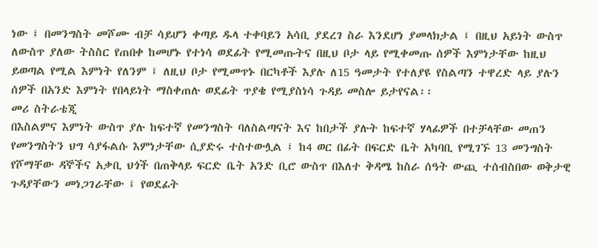ነው ፤ በመንግስት መሾሙ ብቻ ሳይሆን ቀጣይ ዱላ ተቀባይን አሳቢ ያደረገ ስራ እንደሆነ ያመላክታል ፤ በዚህ አይነት ውስጥ ለውስጥ ያለው ትስስር የጠበቀ ከመሆኑ የተነሳ ወደፊት የሚመጡትና በዚህ ቦታ ላይ የሚቀመጡ ሰዎች እምነታቸው ከዚህ ይወጣል የሚል እምነት የለንም ፤ ለዚህ ቦታ የሚመጥኑ በርካቶች እያሉ ለ15 ዓመታት የተለያዩ የስልጣን ተዋረድ ላይ ያሉን ሰዎች በአንድ እምነት የበላይነት ማስቀጠሉ ወደፊት ጥያቄ የሚያስነሳ ጉዳይ መስሎ ይታየናል፡፡
መሪ ስትራቴጂ
በእስልምና እምነት ውስጥ ያሉ ከፍተኛ የመንግስት ባለስልጣናት እና ከበታች ያሉት ከፍተኛ ሃላፊዎች በተቻላቸው መጠን የመንግስትን ህግ ሳያፋልሱ እምነታቸው ሲያድሩ ተስተውሏል ፤ ከ4 ወር በፊት በፍርድ ቤት አካባቢ የሚገኙ 13 መንግስት የሾማቸው ዳኞችና አቃቢ ህጎች በጠቅላይ ፍርድ ቤት አንድ ቢሮ ውስጥ በእለተ ቅዳሜ ከስራ ሰዓት ውጪ ተሰብስበው ወቅታዊ ጉዳያቸውን መነጋገራቸው ፤ የወደፊት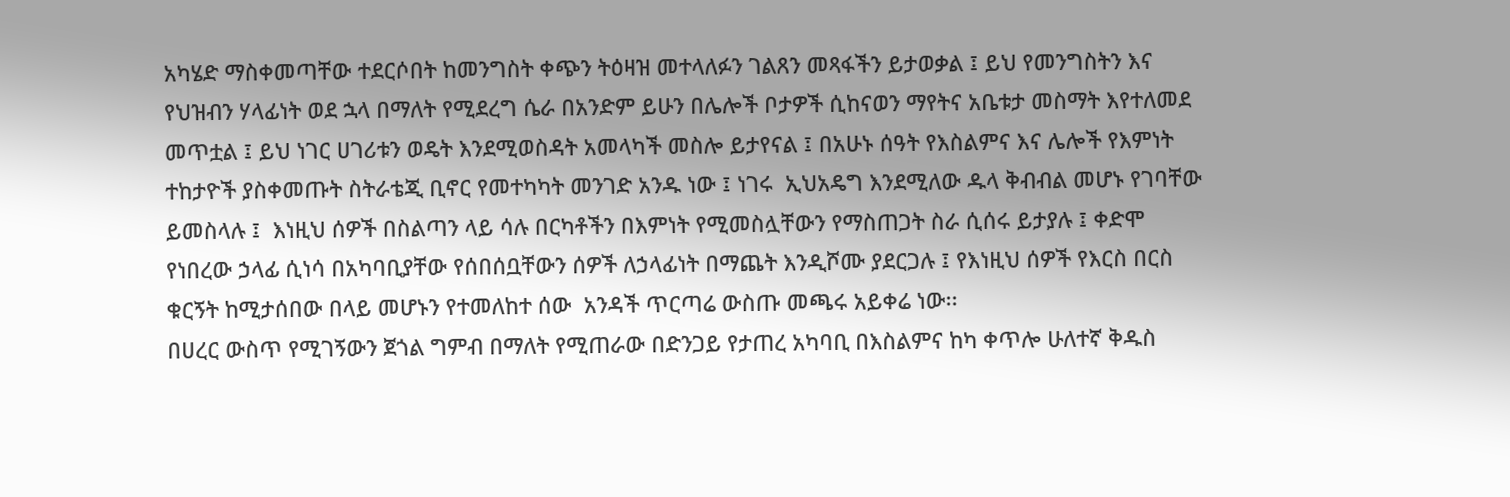አካሄድ ማስቀመጣቸው ተደርሶበት ከመንግስት ቀጭን ትዕዛዝ መተላለፉን ገልጸን መጻፋችን ይታወቃል ፤ ይህ የመንግስትን እና የህዝብን ሃላፊነት ወደ ኋላ በማለት የሚደረግ ሴራ በአንድም ይሁን በሌሎች ቦታዎች ሲከናወን ማየትና አቤቱታ መስማት እየተለመደ መጥቷል ፤ ይህ ነገር ሀገሪቱን ወዴት እንደሚወስዳት አመላካች መስሎ ይታየናል ፤ በአሁኑ ሰዓት የእስልምና እና ሌሎች የእምነት ተከታዮች ያስቀመጡት ስትራቴጂ ቢኖር የመተካካት መንገድ አንዱ ነው ፤ ነገሩ  ኢህአዴግ እንደሚለው ዱላ ቅብብል መሆኑ የገባቸው ይመስላሉ ፤  እነዚህ ሰዎች በስልጣን ላይ ሳሉ በርካቶችን በእምነት የሚመስሏቸውን የማስጠጋት ስራ ሲሰሩ ይታያሉ ፤ ቀድሞ የነበረው ኃላፊ ሲነሳ በአካባቢያቸው የሰበሰቧቸውን ሰዎች ለኃላፊነት በማጨት እንዲሾሙ ያደርጋሉ ፤ የእነዚህ ሰዎች የእርስ በርስ ቁርኝት ከሚታሰበው በላይ መሆኑን የተመለከተ ሰው  አንዳች ጥርጣሬ ውስጡ መጫሩ አይቀሬ ነው፡፡
በሀረር ውስጥ የሚገኝውን ጀጎል ግምብ በማለት የሚጠራው በድንጋይ የታጠረ አካባቢ በእስልምና ከካ ቀጥሎ ሁለተኛ ቅዱስ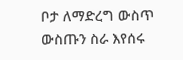ቦታ ለማድረግ ውስጥ ውስጡን ስራ እየሰሩ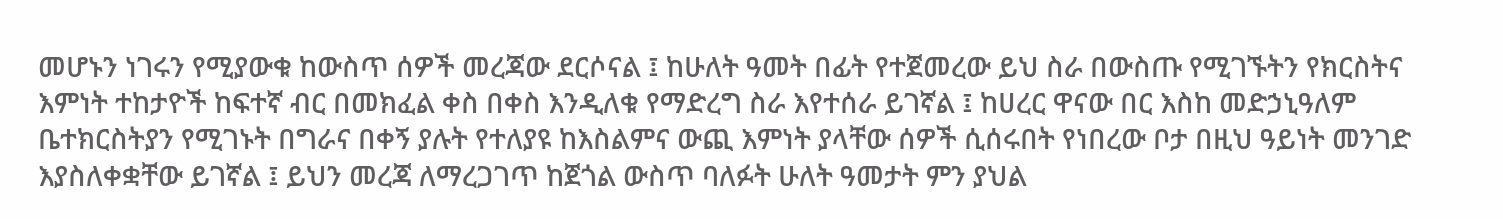መሆኑን ነገሩን የሚያውቁ ከውስጥ ሰዎች መረጃው ደርሶናል ፤ ከሁለት ዓመት በፊት የተጀመረው ይህ ስራ በውስጡ የሚገኙትን የክርስትና እምነት ተከታዮች ከፍተኛ ብር በመክፈል ቀስ በቀስ እንዲለቁ የማድረግ ስራ እየተሰራ ይገኛል ፤ ከሀረር ዋናው በር እስከ መድኃኒዓለም ቤተክርስትያን የሚገኑት በግራና በቀኝ ያሉት የተለያዩ ከእስልምና ውጪ እምነት ያላቸው ሰዎች ሲሰሩበት የነበረው ቦታ በዚህ ዓይነት መንገድ እያስለቀቋቸው ይገኛል ፤ ይህን መረጃ ለማረጋገጥ ከጀጎል ውስጥ ባለፉት ሁለት ዓመታት ምን ያህል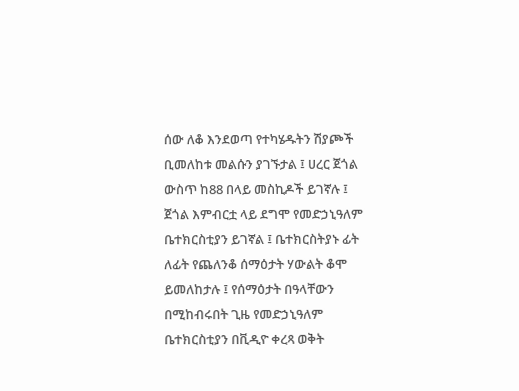ሰው ለቆ እንደወጣ የተካሄዱትን ሽያጮች  ቢመለከቱ መልሱን ያገኙታል ፤ ሀረር ጀጎል ውስጥ ከ88 በላይ መስኪዶች ይገኛሉ ፤ ጀጎል እምብርቷ ላይ ደግሞ የመድኃኒዓለም ቤተክርስቲያን ይገኛል ፤ ቤተክርስትያኑ ፊት ለፊት የጨለንቆ ሰማዕታት ሃውልት ቆሞ ይመለከታሉ ፤ የሰማዕታት በዓላቸውን በሚከብሩበት ጊዜ የመድኃኒዓለም ቤተክርስቲያን በቪዲዮ ቀረጻ ወቅት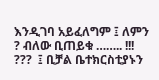እንዲገባ አይፈለግም ፤ ለምን ? ብለው ቢጠይቁ …….. !!!  ???  ፤ ቢቻል ቤተክርስቲያኑን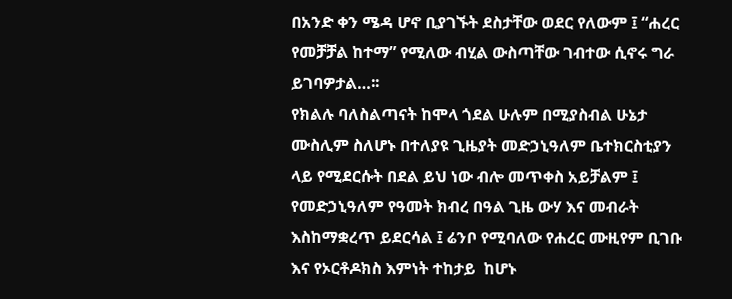በአንድ ቀን ሜዳ ሆኖ ቢያገኙት ደስታቸው ወደር የለውም ፤ “ሐረር የመቻቻል ከተማ” የሚለው ብሂል ውስጣቸው ገብተው ሲኖሩ ግራ ይገባዎታል…፡፡
የክልሉ ባለስልጣናት ከሞላ ጎደል ሁሉም በሚያስብል ሁኔታ ሙስሊም ስለሆኑ በተለያዩ ጊዜያት መድኃኒዓለም ቤተክርስቲያን ላይ የሚደርሱት በደል ይህ ነው ብሎ መጥቀስ አይቻልም ፤ የመድኃኒዓለም የዓመት ክብረ በዓል ጊዜ ውሃ እና መብራት እስከማቋረጥ ይደርሳል ፤ ሬንቦ የሚባለው የሐረር ሙዚየም ቢገቡ እና የኦርቶዶክስ እምነት ተከታይ  ከሆኑ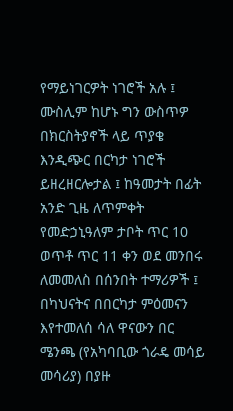የማይነገርዎት ነገሮች አሉ ፤ ሙስሊም ከሆኑ ግን ውስጥዎ በክርስትያኖች ላይ ጥያቄ እንዲጭር በርካታ ነገሮች ይዘረዘርሎታል ፤ ከዓመታት በፊት አንድ ጊዜ ለጥምቀት የመድኃኒዓለም ታቦት ጥር 10 ወጥቶ ጥር 11 ቀን ወደ መንበሩ ለመመለስ በሰንበት ተማሪዎች ፤ በካህናትና በበርካታ ምዕመናን እየተመለሰ ሳለ ዋናውን በር ሜንጫ (የአካባቢው ጎራዴ መሳይ መሳሪያ) በያዙ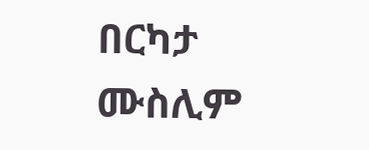በርካታ ሙስሊም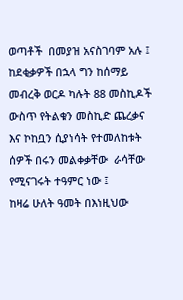ወጣቶች  በመያዝ አናስገባም አሉ ፤ ከደቂቃዎች በኋላ ግን ከሰማይ መብረቅ ወርዶ ካሉት 88 መስኪዶች ውስጥ የትልቁን መስኪድ ጨረቃና እና ኮከቧን ሲያነሳት የተመለከቱት ሰዎች በሩን መልቀቃቸው  ራሳቸው የሚናገሩት ተዓምር ነው ፤
ከዛሬ ሁለት ዓመት በእነዚህው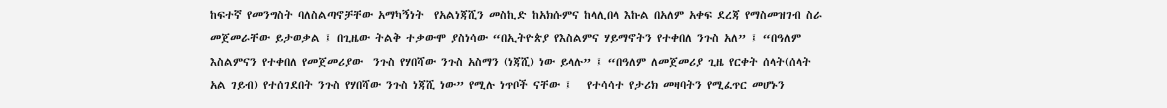ከፍተኛ የመንግስት ባለስልጣኖቻቸው አማካኝነት  የአልነጃሺን መስኪድ ከአክሱምና ከላሊበላ እኩል በአለም አቀፍ ደረጃ የማስመዝገብ ስራ መጀመራቸው ይታወቃል ፤ በጊዜው ትልቅ ተቃውሞ ያስነሳው “በኢትዮጵያ የእስልምና ሃይማኖትን የተቀበለ ንጉስ አለ” ፤ “በዓለም እስልምናን የተቀበለ የመጀመሪያው  ንጉስ የሃበሻው ንጉስ አስማን (ነጃሺ) ነው ይላሉ” ፤ “በዓለም ለመጀመሪያ ጊዜ የርቀት ሰላት(ሰላት አል ገይብ) የተሰገደበት ንጉስ የሃበሻው ንጉስ ነጃሺ ነው” የሚሉ ነጥቦች ናቸው ፤   የተሳሳተ የታሪክ መዛባትን የሚፈጥር መሆኑን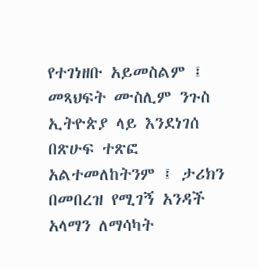የተገነዘቡ አይመስልም ፤ መጻህፍት ሙስሊም ንጉስ ኢትዮጵያ ላይ እንደነገሰ በጽሁፍ ተጽፎ አልተመለከትንም ፤ ታሪክን በመበረዝ የሚገኝ አንዳች አላማን ለማሳካት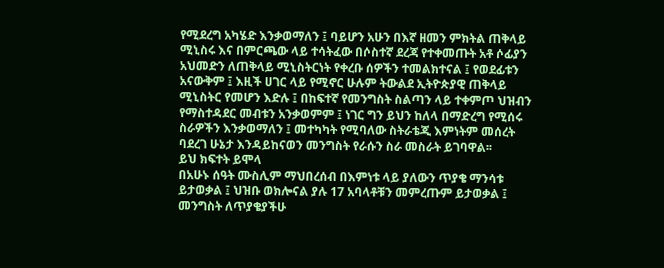የሚደረግ አካሄድ እንቃወማለን ፤ ባይሆን አሁን በእኛ ዘመን ምክትል ጠቅላይ ሚኒስሩ እና በምርጫው ላይ ተሳትፈው በሶስተኛ ደረጃ የተቀመጡት አቶ ሶፊያን አህመድን ለጠቅላይ ሚኒስትርነት የቀረቡ ሰዎችን ተመልክተናል ፤ የወደፊቱን አናውቅም ፤ እዚች ሀገር ላይ የሚኖር ሁሉም ትውልደ ኢትዮጵያዊ ጠቅላይ ሚኒስትር የመሆን እድሉ ፤ በከፍተኛ የመንግስት ስልጣን ላይ ተቀምጦ ህዝብን የማስተዳደር መብቱን አንቃወምም ፤ ነገር ግን ይህን ከለላ በማድረግ የሚሰሩ ስራዎችን እንቃወማለን ፤ መተካካት የሚባለው ስትራቴጂ እምነትም መሰረት ባደረገ ሁኔታ እንዳይከናወን መንግስት የራሱን ስራ መስራት ይገባዋል፡፡
ይህ ክፍተት ይሞላ
በአሁኑ ሰዓት ሙስሊም ማህበረሰብ በእምነቱ ላይ ያለውን ጥያቄ ማንሳቱ ይታወቃል ፤ ህዝቡ ወክሎናል ያሉ 17 አባላቶቹን መምረጡም ይታወቃል ፤ መንግስት ለጥያቄያችሁ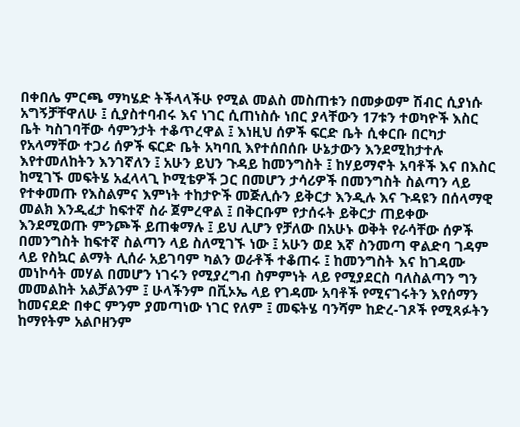በቀበሌ ምርጫ ማካሄድ ትችላላችሁ የሚል መልስ መስጠቱን በመቃወም ሽብር ሲያነሱ አግኝቻቸዋለሁ ፤ ሲያስተባብሩ እና ነገር ሲጠነስሱ ነበር ያላቸውን 17ቱን ተወካዮች እስር ቤት ካስገባቸው ሳምንታት ተቆጥረዋል ፤ እነዚህ ሰዎች ፍርድ ቤት ሲቀርቡ በርካታ የአላማቸው ተጋሪ ሰዎች ፍርድ ቤት አካባቢ እየተሰበሰቡ ሁኔታውን እንደሚከታተሉ እየተመለከትን እንገኛለን ፤ አሁን ይህን ጉዳይ ከመንግስት ፤ ከሃይማኖት አባቶች እና በእስር ከሚገኙ መፍትሄ አፈላላጊ ኮሚቴዎች ጋር በመሆን ታሳሪዎች በመንግስት ስልጣን ላይ የተቀመጡ የእስልምና እምነት ተከታዮች መጅሊሱን ይቅርታ እንዲሉ እና ጉዳዩን በሰላማዊ መልክ እንዲፈታ ከፍተኛ ስራ ጀምረዋል ፤ በቅርቡም የታሰሩት ይቅርታ ጠይቀው እንደሚወጡ ምንጮች ይጠቁማሉ ፤ ይህ ሊሆን የቻለው በአሁኑ ወቅት የራሳቸው ሰዎች በመንግስት ከፍተኛ ስልጣን ላይ ስለሚገኙ ነው ፤ አሁን ወደ እኛ ስንመጣ ዋልድባ ገዳም ላይ የስኳር ልማት ሊሰራ አይገባም ካልን ወራቶች ተቆጠሩ ፤ ከመንግስት እና ከገዳሙ መነኮሳት መሃል በመሆን ነገሩን የሚያረግብ ስምምነት ላይ የሚያደርስ ባለስልጣን ግን መመልከት አልቻልንም ፤ ሁላችንም በቪኦኤ ላይ የገዳሙ አባቶች የሚናገሩትን እየሰማን ከመናደድ በቀር ምንም ያመጣነው ነገር የለም ፤ መፍትሄ ባንሻም ከድረ-ገጾች የሚጻፉትን ከማየትም አልቦዘንም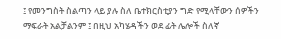፤ የመንግስት ስልጣን ላይ ያሉ ስለ ቤተክርስቲያን ግድ የሚላቸውን ሰዎችን ማፍራት አልቻልንም ፤ በዚህ አካሄዳችን ወደ ፊት ሌሎች ስለኛ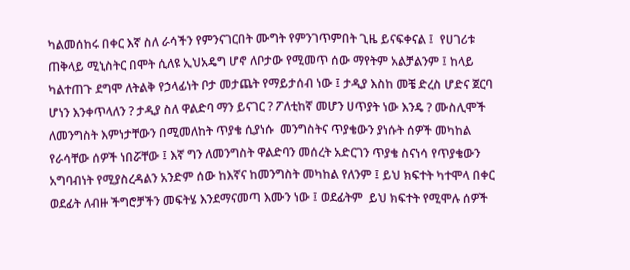ካልመሰከሩ በቀር እኛ ስለ ራሳችን የምንናገርበት ሙግት የምንገጥምበት ጊዜ ይናፍቀናል ፤  የሀገሪቱ ጠቅላይ ሚኒስትር በሞት ሲለዩ ኢህአዴግ ሆኖ ለቦታው የሚመጥ ሰው ማየትም አልቻልንም ፤ ከላይ ካልተጠጉ ደግሞ ለትልቅ የኃላፊነት ቦታ መታጨት የማይታሰብ ነው ፤ ታዲያ እስከ መቼ ድረስ ሆድና ጀርባ ሆነን እንቀጥላለን ? ታዲያ ስለ ዋልድባ ማን ይናገር ? ፖለቲከኛ መሆን ሀጥያት ነው እንዴ ? ሙስሊሞች ለመንግስት እምነታቸውን በሚመለከት ጥያቄ ሲያነሱ  መንግስትና ጥያቄውን ያነሱት ሰዎች መካከል የራሳቸው ሰዎች ነበሯቸው ፤ እኛ ግን ለመንግስት ዋልድባን መሰረት አድርገን ጥያቄ ስናነሳ የጥያቄውን አግባብነት የሚያስረዳልን አንድም ሰው ከእኛና ከመንግስት መካከል የለንም ፤ ይህ ክፍተት ካተሞላ በቀር ወደፊት ለብዙ ችግሮቻችን መፍትሄ እንደማናመጣ እሙን ነው ፤ ወደፊትም  ይህ ክፍተት የሚሞሉ ሰዎች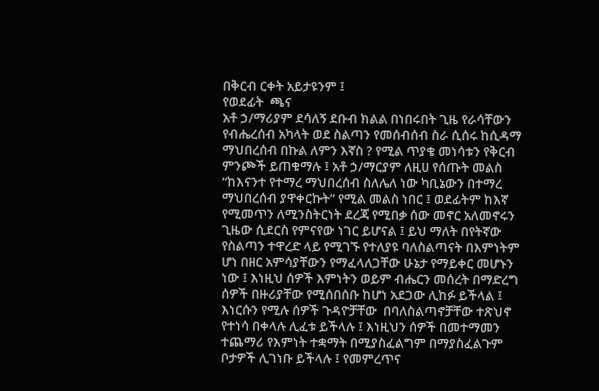በቅርብ ርቀት አይታዩንም ፤
የወደፊት  ጫና
አቶ ኃ/ማሪያም ደሳለኝ ደቡብ ክልል በነበሩበት ጊዜ የራሳቸውን የብሔረሰብ አካላት ወደ ስልጣን የመሰብሰብ ስራ ሲሰሩ ከሲዳማ ማህበረሰብ በኩል ለምን እኛስ ? የሚል ጥያቄ መነሳቱን የቅርብ ምንጮች ይጠቁማሉ ፤ አቶ ኃ/ማርያም ለዚሀ የሰጡት መልስ “ከእናንተ የተማረ ማህበረሰብ ስለሌለ ነው ካቢኔውን በተማረ ማህበረሰብ ያዋቀርኩት” የሚል መልስ ነበር ፤ ወደፊትም ከእኛ የሚመጥን ለሚንስትርነት ደረጃ የሚበቃ ሰው መኖር አለመኖሩን ጊዜው ሲደርስ የምናየው ነገር ይሆናል ፤ ይህ ማለት በየትኛው የስልጣን ተዋረድ ላይ የሚገኙ የተለያዩ ባለስልጣናት በእምነትም ሆነ በዘር አምሳያቸውን የማፈላለጋቸው ሁኔታ የማይቀር መሆኑን ነው ፤ እነዚህ ሰዎች እምነትን ወይም ብሔርን መሰረት በማድረግ ሰዎች በዙሪያቸው የሚሰበሰቡ ከሆነ አደጋው ሊከፉ ይችላል ፤ እነርሱን የሚሉ ሰዎች ጉዳዮቻቸው  በባለስልጣኖቻቸው ተጽህኖ የተነሳ በቀላሉ ሊፈቱ ይችላሉ ፤ እነዚህን ሰዎች በመተማመን ተጨማሪ የእምነት ተቋማት በሚያስፈልግም በማያስፈልጉም ቦታዎች ሊገነቡ ይችላሉ ፤ የመምረጥና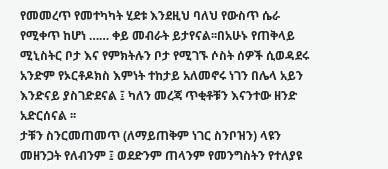የመመረጥ የመተካካት ሂደቱ እንደዚህ ባለህ የውስጥ ሴራ የሚቀጥ ከሆነ …… ቀይ መብራት ይታየናል፡፡በአሁኑ የጠቅላይ ሚኒስትር ቦታ እና የምክትሉን ቦታ የሚገኙ ሶስት ሰዎች ሲወዳደሩ አንድም የኦርቶዶክስ እምነት ተከታይ አለመኖሩ ነገን በሌላ አይን እንድናይ ያስገድደናል ፤ ካለን መረጃ ጥቂቶቹን እናንተው ዘንድ አድርሰናል ፡፡
ታቹን ስንርመጠመጥ (ለማይጠቅም ነገር ስንቦዝን) ላዩን መዘንጋት የለብንም ፤ ወደድንም ጠላንም የመንግስትን የተለያዩ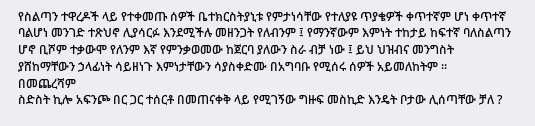የስልጣን ተዋረዶች ላይ የተቀመጡ ሰዎች ቤተክርስትያኒቱ የምታነሳቸው የተለያዩ ጥያቄዎች ቀጥተኛም ሆነ ቀጥተኛ ባልሆነ መንገድ ተጽህኖ ሊያሳርፉ እንደሚችሉ መዘንጋት የለብንም ፤ የማንኛውም እምነት ተከታይ ከፍተኛ ባለስልጣን ሆኖ ቢሾም ተቃውሞ የለንም እኛ የምንቃወመው ከጀርባ ያለውን ስራ ብቻ ነው ፤ ይህ ህዝብና መንግስት ያሸከማቸውን ኃላፊነት ሳይዘነጉ እምነታቸውን ሳያስቀድሙ በአግባቡ የሚሰሩ ሰዎች አይመለከትም ፡፡
በመጨረሻም
ስድስት ኪሎ አፍንጮ በር ጋር ተሰርቶ በመጠናቀቅ ላይ የሚገኝው ግዙፍ መስኪድ እንዴት ቦታው ሊሰጣቸው ቻለ ?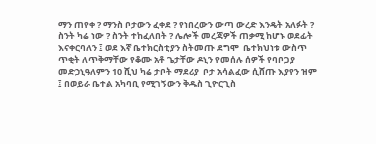ማን ጠየቀ ? ማንስ ቦታውን ፈቀደ ? የነበረውን ውጣ ውረድ እንዴት አለፉት ? ስንት ካሬ ነው ? ስንት ተከፈለበት ? ሌሎች መረጃዎች ጠቃሚ ከሆኑ ወደፊት እናቀርባለን ፤ ወደ እኛ ቤተክርስቲያን ስትመጡ ደግሞ  ቤተክህነቱ ውስጥ ጥቂት ለጥቅማቸው የቆሙ አቶ ጌታቸው ዶኒን የመሰሉ ሰዎች የባቦጋያ መድኃኒዓለምን 10 ሺህ ካሬ ታቦት ማደሪያ  ቦታ አሳልፈው ሲሸጡ እያየን ዝም ፤ በወይራ ቤተል አካባቢ የሚገኝውን ቅዱስ ጊዮርጊስ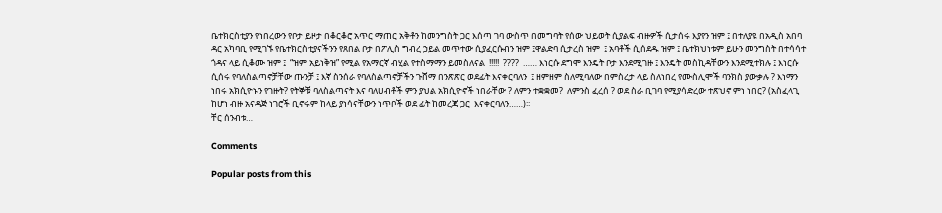ቤተክርስቲያን የነበረውን የቦታ ይዞታ በቆርቆሮ አጥር ማጠር አቅቶን ከመንግስት ጋር እሰጣ ገባ ውስጥ በመግባት የሰው ህይወት ሲያልፍ ብዙዎች ሲታሰሩ እያየን ዝም ፤ በተለያዩ በአዲስ አበባ ዳር አካባቢ የሚገኙ የቤተክርስቲያናችንን የጸበል ቦታ በፖሊስ ግብረ ኃይል መጥተው ሲያፈርሱብን ዝም ፤ዋልድባ ሲታረስ ዝም  ፤ አባቶች ሲሰደዱ ዝም ፤ ቤተክህነቱም ይሁን መንግስት በተሳሳተ ጎዳና ላይ ሲቆሙ ዝም ፤  “ዝም አይነቅዝ” የሚል የአማርኛ ብሂል የተስማማን ይመስለናል  !!!!!  ????  …… እነርሱ ደግሞ እንዴት ቦታ እንደሚገዙ ፤ እንዴት መስኪዳቸውን እንደሚተክሉ ፤ እነርሱ ሲሰሩ የባለስልጣኖቻቸው ጡንቻ ፤ እኛ ስንሰራ የባለስልጣኖቻችን ጉሸማ በንጽጽር ወደፊት እናቀርባለን  ፤ ዘምዘም ስለሚባለው በምስረታ ላይ ስለነበረ የሙስሊሞች ባንክስ ያውቃሉ ? እነማን ነበሩ አክሲዮኑን የገዙት? የትኞቹ ባለስልጣናት እና ባለሀብቶች ምን ያህል አክሲዮኖች ነበራቸው ? ለምን ተቋቋመ?  ለምንስ ፈረሰ ? ወደ ስራ ቢገባ የሚያሳድረው ተጽህኖ ምነ ነበር? (አስፈላጊ ከሆነ ብዙ አናዳጅ ነገሮች ቢኖሩም ከላይ ያነሳናቸውን ነጥቦች ወደ ፊት ከመረጃ ጋር  እናቀርባለን……)፡፡
ቸር ሰንብቱ…

Comments

Popular posts from this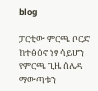blog

ፓርቲው ምርጫ ቦርድ ከተፅዕኖ ነፃ ሳይሆን የምርጫ ጊዜ ሰሌዳ ማውጣቱን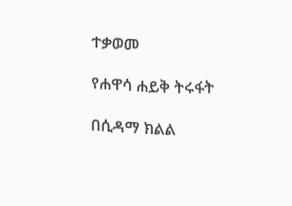ተቃወመ

የሐዋሳ ሐይቅ ትሩፋት

በሲዳማ ክልል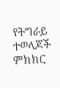የትግራይ ተወላጆች ምክክር